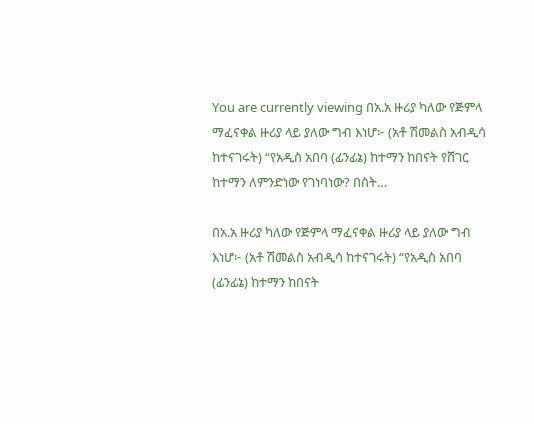You are currently viewing በአ.አ ዙሪያ ካለው የጅምላ ማፈናቀል ዙሪያ ላይ ያለው ግብ እነሆ፦ (አቶ ሽመልስ አብዲሳ ከተናገሩት) “የአዲስ አበባ (ፊንፊኔ) ከተማን ከበናት የሸገር ከተማን ለምንድነው የገነባነው? በስት…

በአ.አ ዙሪያ ካለው የጅምላ ማፈናቀል ዙሪያ ላይ ያለው ግብ እነሆ፦ (አቶ ሽመልስ አብዲሳ ከተናገሩት) “የአዲስ አበባ (ፊንፊኔ) ከተማን ከበናት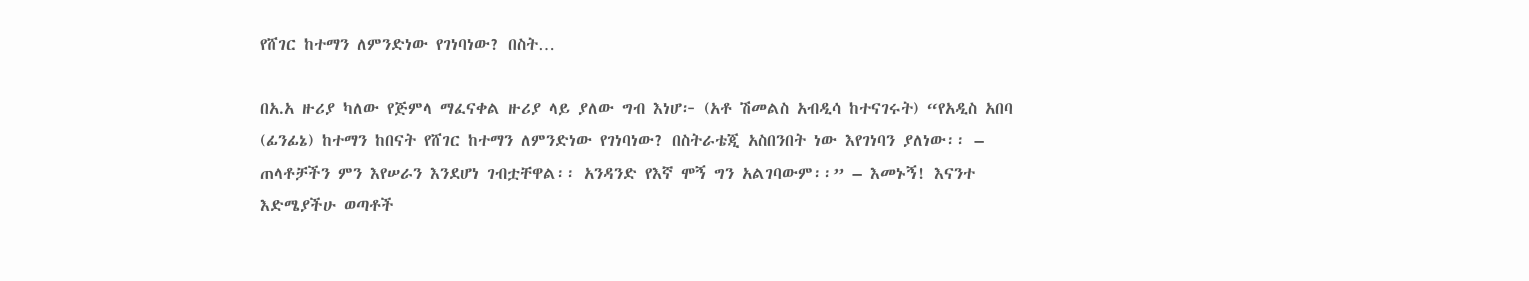የሸገር ከተማን ለምንድነው የገነባነው? በስት…

በአ.አ ዙሪያ ካለው የጅምላ ማፈናቀል ዙሪያ ላይ ያለው ግብ እነሆ፦ (አቶ ሽመልስ አብዲሳ ከተናገሩት) “የአዲስ አበባ (ፊንፊኔ) ከተማን ከበናት የሸገር ከተማን ለምንድነው የገነባነው? በስትራቴጂ አስበንበት ነው እየገነባን ያለነው፡፡ – ጠላቶቻችን ምን እየሠራን እንደሆነ ገብቷቸዋል፡፡ አንዳንድ የእኛ ሞኝ ግን አልገባውም፡፡” – እመኑኝ! እናንተ እድሜያችሁ ወጣቶች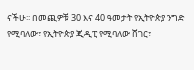ናችሁ፡፡ በመጪዎቹ 30 እና 40 ዓመታት የኢትዮጵያ ንግድ የሚባለው፣ የኢትዮጵያ ጂዲፒ የሚባለው ሸገር፣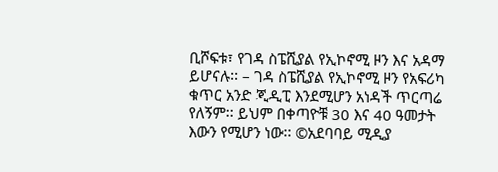ቢሾፍቱ፣ የገዳ ስፔሺያል የኢኮኖሚ ዞን እና አዳማ ይሆናሉ፡፡ – ገዳ ስፔሺያል የኢኮኖሚ ዞን የአፍሪካ ቁጥር አንድ ጂዲፒ እንደሚሆን አነዳች ጥርጣሬ የለኝም፡፡ ይህም በቀጣዮቹ 30 እና 40 ዓመታት እውን የሚሆን ነው፡፡ ©አደባባይ ሚዲያ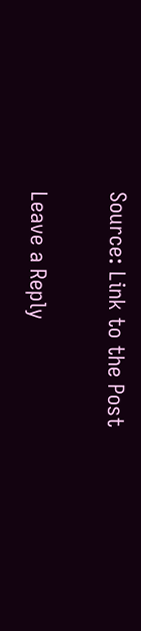Source: Link to the Post

Leave a Reply